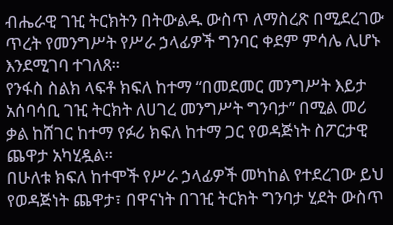ብሔራዊ ገዢ ትርክትን በትውልዱ ውስጥ ለማስረጽ በሚደረገው ጥረት የመንግሥት የሥራ ኃላፊዎች ግንባር ቀደም ምሳሌ ሊሆኑ እንደሚገባ ተገለጸ።
የንፋስ ስልክ ላፍቶ ክፍለ ከተማ “በመደመር መንግሥት እይታ አሰባሳቢ ገዢ ትርክት ለሀገረ መንግሥት ግንባታ” በሚል መሪ ቃል ከሸገር ከተማ የፉሪ ክፍለ ከተማ ጋር የወዳጅነት ስፖርታዊ ጨዋታ አካሂዷል።
በሁለቱ ክፍለ ከተሞች የሥራ ኃላፊዎች መካከል የተደረገው ይህ የወዳጅነት ጨዋታ፣ በዋናነት በገዢ ትርክት ግንባታ ሂደት ውስጥ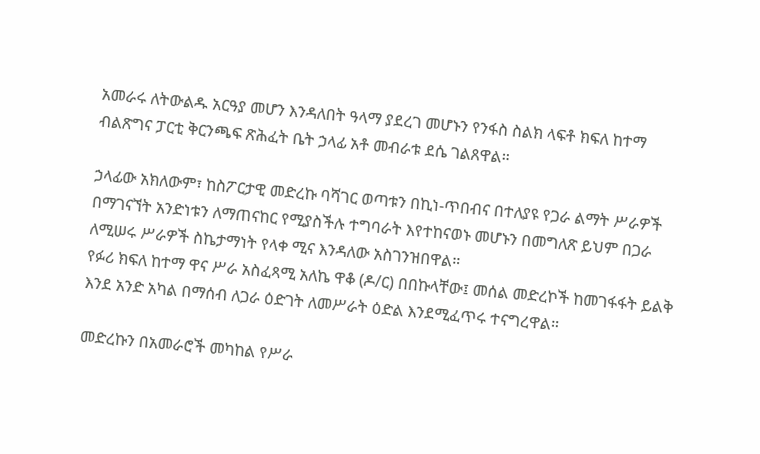አመራሩ ለትውልዱ አርዓያ መሆን እንዳለበት ዓላማ ያደረገ መሆኑን የንፋስ ስልክ ላፍቶ ክፍለ ከተማ ብልጽግና ፓርቲ ቅርንጫፍ ጽሕፈት ቤት ኃላፊ አቶ መብራቱ ደሴ ገልጸዋል።

ኃላፊው አክለውም፣ ከስፖርታዊ መድረኩ ባሻገር ወጣቱን በኪነ-ጥበብና በተለያዩ የጋራ ልማት ሥራዎች በማገናኘት አንድነቱን ለማጠናከር የሚያስችሉ ተግባራት እየተከናወኑ መሆኑን በመግለጽ ይህም በጋራ ለሚሠሩ ሥራዎች ስኬታማነት የላቀ ሚና እንዳለው አስገንዝበዋል።
የፉሪ ክፍለ ከተማ ዋና ሥራ አስፈጻሚ አለኬ ዋቆ (ዶ/ር) በበኩላቸው፤ መሰል መድረኮች ከመገፋፋት ይልቅ እንደ አንድ አካል በማሰብ ለጋራ ዕድገት ለመሥራት ዕድል እንደሚፈጥሩ ተናግረዋል።

መድረኩን በአመራሮች መካከል የሥራ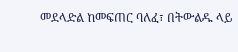መደላድል ከመፍጠር ባለፈ፣ በትውልዱ ላይ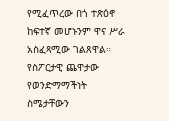የሚፈጥረው በጎ ተጽዕኖ ከፍተኛ መሆኑንም ዋና ሥራ አስፈጻሚው ገልጸዋል።
የስፖርታዊ ጨዋታው የወንድማማችነት ስሜታቸውን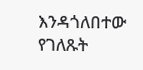እንዳጎለበተው የገለጹት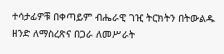ተሳታፊዎቹ በቀጣይም ብሔራዊ ገዢ ትርክትን በትውልዱ ዘንድ ለማስረጽና በጋራ ለመሥራት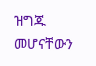ዝግጁ መሆናቸውን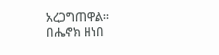አረጋግጠዋል።
በሔኖክ ዘነበ